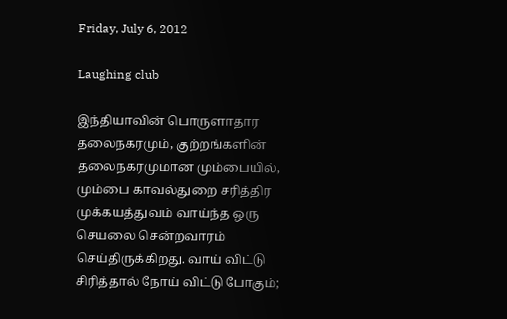Friday, July 6, 2012

Laughing club

இந்தியாவின் பொருளாதார தலைநகரமும், குற்றங்களின் தலைநகரமுமான மும்பையில், மும்பை காவல்துறை சரித்திர முக்கயத்துவம் வாய்ந்த ஒரு செயலை சென்றவாரம் செய்திருக்கிறது. வாய் விட்டு சிரித்தால் நோய் விட்டு போகும்;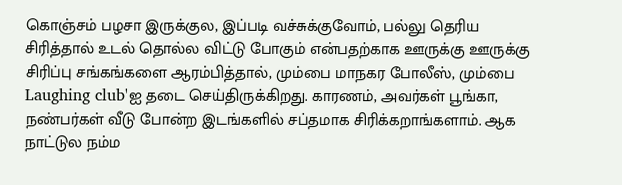கொஞ்சம் பழசா இருக்குல, இப்படி வச்சுக்குவோம், பல்லு தெரிய சிரித்தால் உடல் தொல்ல விட்டு போகும் என்பதற்காக ஊருக்கு ஊருக்கு சிரிப்பு சங்கங்களை ஆரம்பித்தால், மும்பை மாநகர போலீஸ், மும்பை Laughing club'ஐ தடை செய்திருக்கிறது. காரணம், அவர்கள் பூங்கா, நண்பர்கள் வீடு போன்ற இடங்களில் சப்தமாக சிரிக்கறாங்களாம். ஆக நாட்டுல நம்ம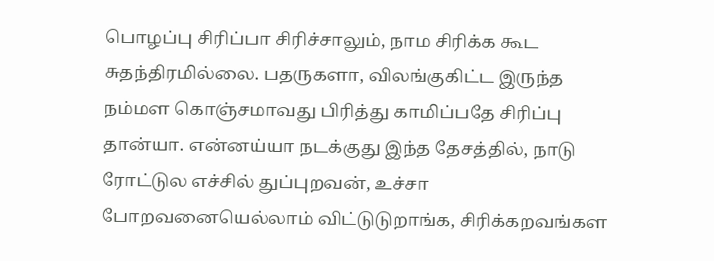பொழப்பு சிரிப்பா சிரிச்சாலும், நாம சிரிக்க கூட சுதந்திரமில்லை. பதருகளா, விலங்குகிட்ட இருந்த நம்மள கொஞ்சமாவது பிரித்து காமிப்பதே சிரிப்பு தான்யா. என்னய்யா நடக்குது இந்த தேசத்தில், நாடு ரோட்டுல எச்சில் துப்புறவன், உச்சா போறவனையெல்லாம் விட்டுடுறாங்க, சிரிக்கறவங்கள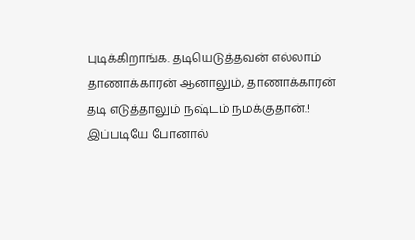புடிக்கிறாங்க. தடியெடுத்தவன் எல்லாம் தாணாக்காரன் ஆனாலும், தாணாக்காரன் தடி எடுத்தாலும் நஷ்டம் நமக்குதான்.! இப்படியே போனால்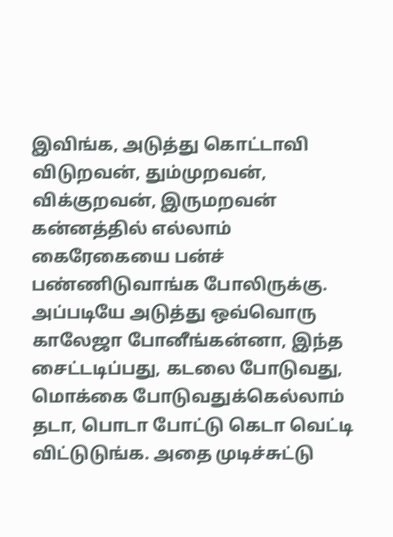இவிங்க, அடுத்து கொட்டாவி விடுறவன், தும்முறவன், விக்குறவன், இருமறவன் கன்னத்தில் எல்லாம் கைரேகையை பன்ச் பண்ணிடுவாங்க போலிருக்கு. அப்படியே அடுத்து ஒவ்வொரு காலேஜா போனீங்கன்னா, இந்த சைட்டடிப்பது, கடலை போடுவது, மொக்கை போடுவதுக்கெல்லாம் தடா, பொடா போட்டு கெடா வெட்டி விட்டுடுங்க. அதை முடிச்சுட்டு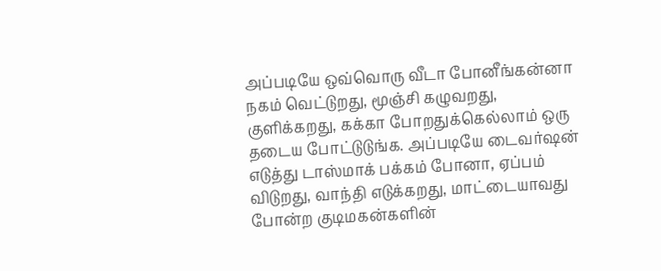அப்படியே ஒவ்வொரு வீடா போனீங்கன்னா நகம் வெட்டுறது, மூஞ்சி கழுவறது, குளிக்கறது, கக்கா போறதுக்கெல்லாம் ஒரு தடைய போட்டுடுங்க. அப்படியே டைவர்ஷன் எடுத்து டாஸ்மாக் பக்கம் போனா, ஏப்பம் விடுறது, வாந்தி எடுக்கறது, மாட்டையாவது போன்ற குடிமகன்களின்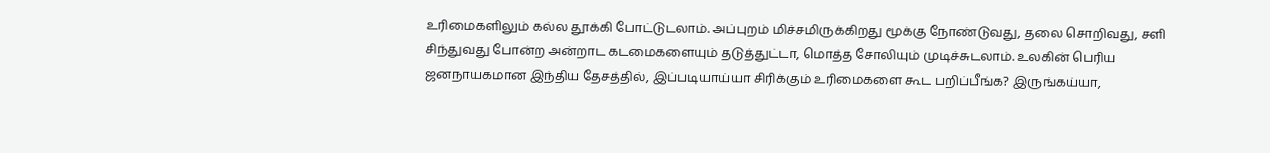உரிமைகளிலும் கல்ல தூக்கி போட்டுடலாம். அப்புறம் மிச்சமிருக்கிறது மூக்கு நோண்டுவது, தலை சொறிவது, சளி சிந்துவது போன்ற அன்றாட கடமைகளையும் தடுத்துட்டா, மொத்த சோலியும் முடிச்சுடலாம். உலகின் பெரிய ஜனநாயகமான இந்திய தேசத்தில், இப்படியாய்யா சிரிக்கும் உரிமைகளை கூட பறிப்பீங்க? இருங்கய்யா,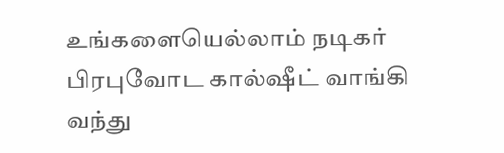உங்களையெல்லாம் நடிகர் பிரபுவோட கால்ஷீட் வாங்கி வந்து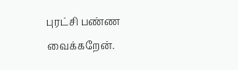புரட்சி பண்ண வைக்கறேன்.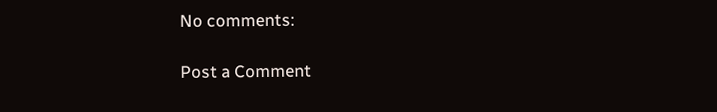No comments:

Post a Comment